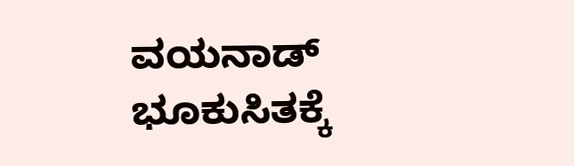ವಯನಾಡ್ ಭೂಕುಸಿತಕ್ಕೆ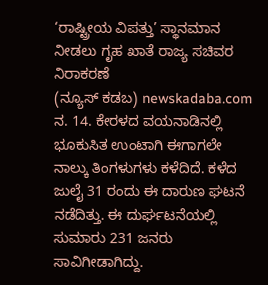‘ರಾಷ್ಟ್ರೀಯ ವಿಪತ್ತು’ ಸ್ಥಾನಮಾನ ನೀಡಲು ಗೃಹ ಖಾತೆ ರಾಜ್ಯ ಸಚಿವರ ನಿರಾಕರಣೆ
(ನ್ಯೂಸ್ ಕಡಬ) newskadaba.com ನ. 14. ಕೇರಳದ ವಯನಾಡಿನಲ್ಲಿ ಭೂಕುಸಿತ ಉಂಟಾಗಿ ಈಗಾಗಲೇ ನಾಲ್ಕು ತಿಂಗಳುಗಳು ಕಳೆದಿದೆ. ಕಳೆದ ಜುಲೈ 31 ರಂದು ಈ ದಾರುಣ ಘಟನೆ ನಡೆದಿತ್ತು. ಈ ದುರ್ಘಟನೆಯಲ್ಲಿ ಸುಮಾರು 231 ಜನರು ಸಾವಿಗೀಡಾಗಿದ್ದು.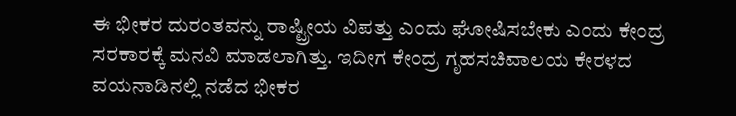ಈ ಭೀಕರ ದುರಂತವನ್ನು ರಾಷ್ಟ್ರೀಯ ವಿಪತ್ತು ಎಂದು ಘೋಷಿಸಬೇಕು ಎಂದು ಕೇಂದ್ರ ಸರಕಾರಕ್ಕೆ ಮನವಿ ಮಾಡಲಾಗಿತ್ತು. ಇದೀಗ ಕೇಂದ್ರ ಗೃಹಸಚಿವಾಲಯ ಕೇರಳದ ವಯನಾಡಿನಲ್ಲಿ ನಡೆದ ಭೀಕರ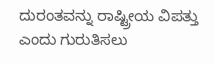ದುರಂತವನ್ನು ರಾಷ್ಟ್ರೀಯ ವಿಪತ್ತು ಎಂದು ಗುರುತಿಸಲು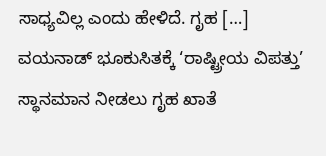ಸಾಧ್ಯವಿಲ್ಲ ಎಂದು ಹೇಳಿದೆ. ಗೃಹ […]
ವಯನಾಡ್ ಭೂಕುಸಿತಕ್ಕೆ ‘ರಾಷ್ಟ್ರೀಯ ವಿಪತ್ತು’ ಸ್ಥಾನಮಾನ ನೀಡಲು ಗೃಹ ಖಾತೆ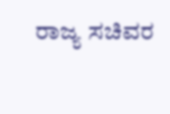ರಾಜ್ಯ ಸಚಿವರ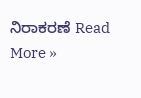ನಿರಾಕರಣೆ Read More »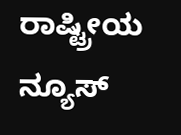ರಾಷ್ಟ್ರೀಯ ನ್ಯೂಸ್